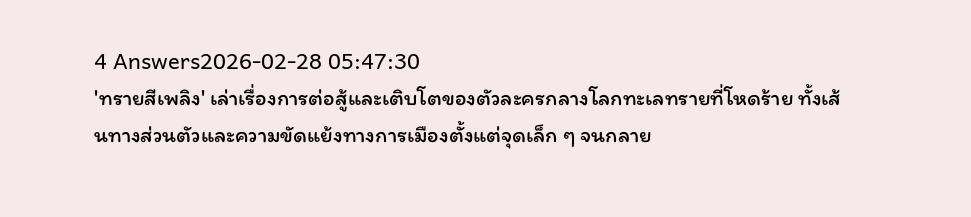4 Answers2026-02-28 05:47:30
'ทรายสีเพลิง' เล่าเรื่องการต่อสู้และเติบโตของตัวละครกลางโลกทะเลทรายที่โหดร้าย ทั้งเส้นทางส่วนตัวและความขัดแย้งทางการเมืองตั้งแต่จุดเล็ก ๆ จนกลาย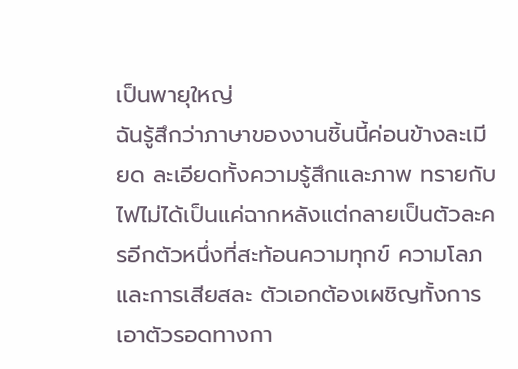เป็นพายุใหญ่
ฉันรู้สึกว่าภาษาของงานชิ้นนี้ค่อนข้างละเมียด ละเอียดทั้งความรู้สึกและภาพ ทรายกับไฟไม่ได้เป็นแค่ฉากหลังแต่กลายเป็นตัวละครอีกตัวหนึ่งที่สะท้อนความทุกข์ ความโลภ และการเสียสละ ตัวเอกต้องเผชิญทั้งการเอาตัวรอดทางกา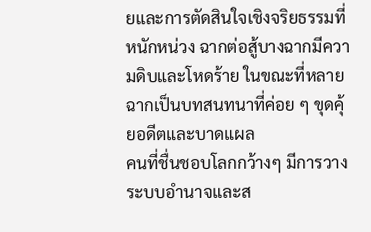ยและการตัดสินใจเชิงจริยธรรมที่หนักหน่วง ฉากต่อสู้บางฉากมีความดิบและโหดร้าย ในขณะที่หลายฉากเป็นบทสนทนาที่ค่อย ๆ ขุดคุ้ยอดีตและบาดแผล
คนที่ชื่นชอบโลกกว้างๆ มีการวางระบบอำนาจและส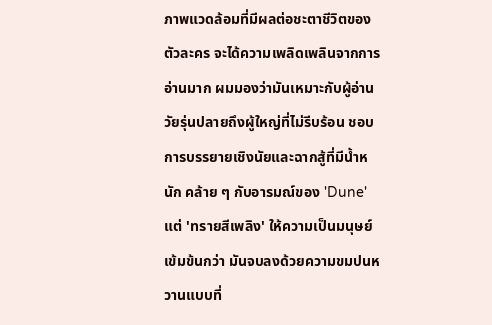ภาพแวดล้อมที่มีผลต่อชะตาชีวิตของตัวละคร จะได้ความเพลิดเพลินจากการอ่านมาก ผมมองว่ามันเหมาะกับผู้อ่านวัยรุ่นปลายถึงผู้ใหญ่ที่ไม่รีบร้อน ชอบการบรรยายเชิงนัยและฉากสู้ที่มีน้ำหนัก คล้าย ๆ กับอารมณ์ของ 'Dune' แต่ 'ทรายสีเพลิง' ให้ความเป็นมนุษย์เข้มข้นกว่า มันจบลงด้วยความขมปนหวานแบบที่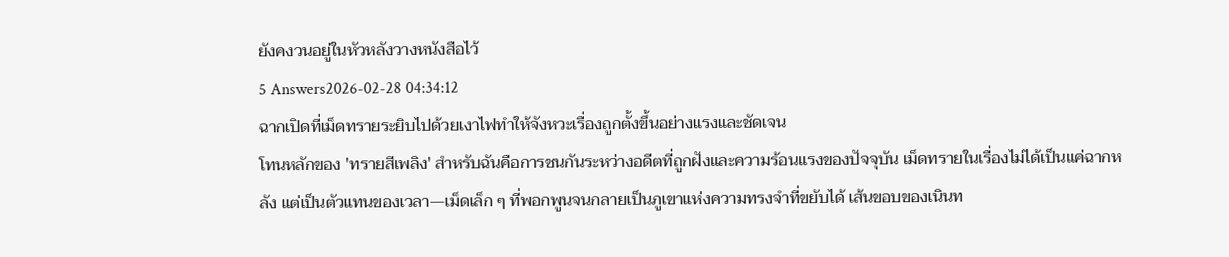ยังคงวนอยู่ในหัวหลังวางหนังสือไว้
5 Answers2026-02-28 04:34:12
ฉากเปิดที่เม็ดทรายระยิบไปด้วยเงาไฟทำให้จังหวะเรื่องถูกตั้งขึ้นอย่างแรงและชัดเจน
โทนหลักของ 'ทรายสีเพลิง' สำหรับฉันคือการชนกันระหว่างอดีตที่ถูกฝังและความร้อนแรงของปัจจุบัน เม็ดทรายในเรื่องไม่ได้เป็นแค่ฉากหลัง แต่เป็นตัวแทนของเวลา—เม็ดเล็ก ๆ ที่พอกพูนจนกลายเป็นภูเขาแห่งความทรงจำที่ขยับได้ เส้นขอบของเนินท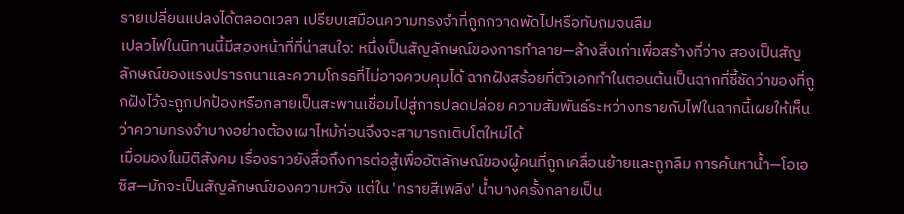รายเปลี่ยนแปลงได้ตลอดเวลา เปรียบเสมือนความทรงจำที่ถูกกวาดพัดไปหรือทับถมจนลืม
เปลวไฟในนิทานนี้มีสองหน้าที่ที่น่าสนใจ: หนึ่งเป็นสัญลักษณ์ของการทำลาย—ล้างสิ่งเก่าเพื่อสร้างที่ว่าง สองเป็นสัญลักษณ์ของแรงปรารถนาและความโกรธที่ไม่อาจควบคุมได้ ฉากฝังสร้อยที่ตัวเอกทำในตอนต้นเป็นฉากที่ชี้ชัดว่าของที่ถูกฝังไว้จะถูกปกป้องหรือกลายเป็นสะพานเชื่อมไปสู่การปลดปล่อย ความสัมพันธ์ระหว่างทรายกับไฟในฉากนี้เผยให้เห็นว่าความทรงจำบางอย่างต้องเผาไหม้ก่อนจึงจะสามารถเติบโตใหม่ได้
เมื่อมองในมิติสังคม เรื่องราวยังสื่อถึงการต่อสู้เพื่ออัตลักษณ์ของผู้คนที่ถูกเคลื่อนย้ายและถูกลืม การค้นหาน้ำ—โอเอซิส—มักจะเป็นสัญลักษณ์ของความหวัง แต่ใน 'ทรายสีเพลิง' น้ำบางครั้งกลายเป็น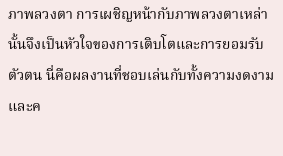ภาพลวงตา การเผชิญหน้ากับภาพลวงตาเหล่านั้นจึงเป็นหัวใจของการเติบโตและการยอมรับตัวตน นี่คือผลงานที่ชอบเล่นกับทั้งความงดงามและค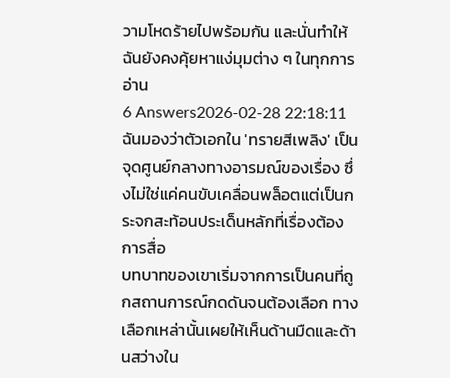วามโหดร้ายไปพร้อมกัน และนั่นทำให้ฉันยังคงคุ้ยหาแง่มุมต่าง ๆ ในทุกการอ่าน
6 Answers2026-02-28 22:18:11
ฉันมองว่าตัวเอกใน 'ทรายสีเพลิง' เป็นจุดศูนย์กลางทางอารมณ์ของเรื่อง ซึ่งไม่ใช่แค่คนขับเคลื่อนพล็อตแต่เป็นกระจกสะท้อนประเด็นหลักที่เรื่องต้องการสื่อ
บทบาทของเขาเริ่มจากการเป็นคนที่ถูกสถานการณ์กดดันจนต้องเลือก ทางเลือกเหล่านั้นเผยให้เห็นด้านมืดและด้านสว่างใน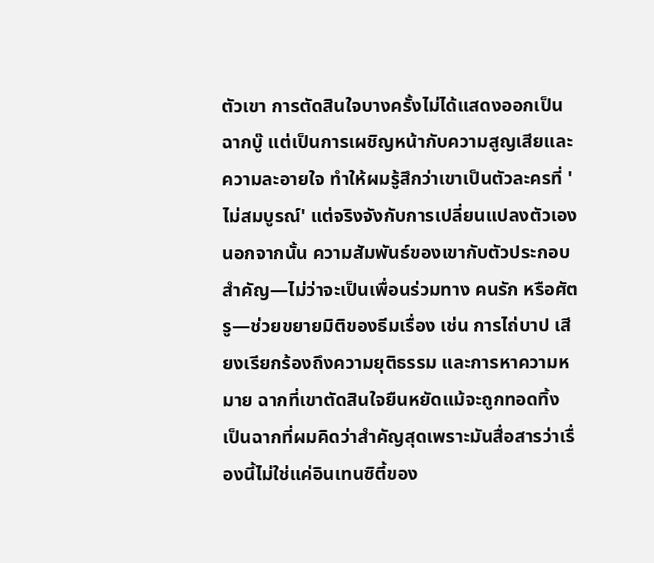ตัวเขา การตัดสินใจบางครั้งไม่ได้แสดงออกเป็นฉากบู๊ แต่เป็นการเผชิญหน้ากับความสูญเสียและความละอายใจ ทำให้ผมรู้สึกว่าเขาเป็นตัวละครที่ 'ไม่สมบูรณ์' แต่จริงจังกับการเปลี่ยนแปลงตัวเอง
นอกจากนั้น ความสัมพันธ์ของเขากับตัวประกอบสำคัญ—ไม่ว่าจะเป็นเพื่อนร่วมทาง คนรัก หรือศัตรู—ช่วยขยายมิติของธีมเรื่อง เช่น การไถ่บาป เสียงเรียกร้องถึงความยุติธรรม และการหาความหมาย ฉากที่เขาตัดสินใจยืนหยัดแม้จะถูกทอดทิ้ง เป็นฉากที่ผมคิดว่าสำคัญสุดเพราะมันสื่อสารว่าเรื่องนี้ไม่ใช่แค่อินเทนซิตี้ของ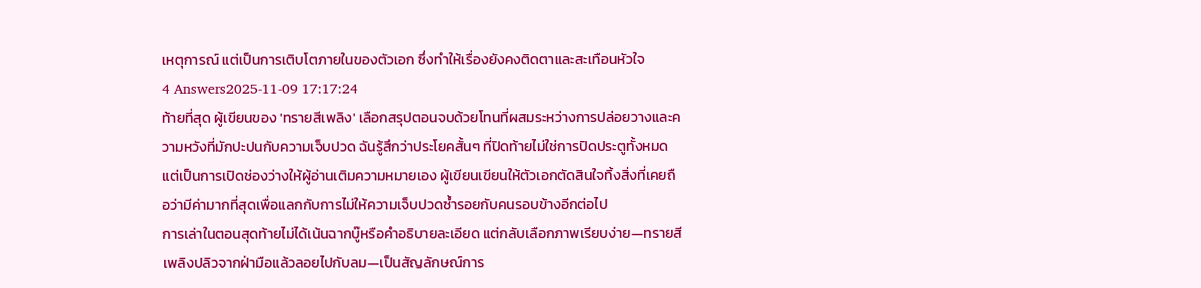เหตุการณ์ แต่เป็นการเติบโตภายในของตัวเอก ซึ่งทำให้เรื่องยังคงติดตาและสะเทือนหัวใจ
4 Answers2025-11-09 17:17:24
ท้ายที่สุด ผู้เขียนของ 'ทรายสีเพลิง' เลือกสรุปตอนจบด้วยโทนที่ผสมระหว่างการปล่อยวางและความหวังที่มักปะปนกับความเจ็บปวด ฉันรู้สึกว่าประโยคสั้นๆ ที่ปิดท้ายไม่ใช่การปิดประตูทั้งหมด แต่เป็นการเปิดช่องว่างให้ผู้อ่านเติมความหมายเอง ผู้เขียนเขียนให้ตัวเอกตัดสินใจทิ้งสิ่งที่เคยถือว่ามีค่ามากที่สุดเพื่อแลกกับการไม่ให้ความเจ็บปวดซ้ำรอยกับคนรอบข้างอีกต่อไป
การเล่าในตอนสุดท้ายไม่ได้เน้นฉากบู๊หรือคำอธิบายละเอียด แต่กลับเลือกภาพเรียบง่าย—ทรายสีเพลิงปลิวจากฝ่ามือแล้วลอยไปกับลม—เป็นสัญลักษณ์การ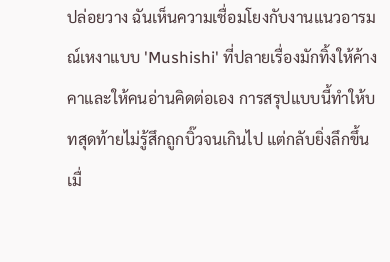ปล่อยวาง ฉันเห็นความเชื่อมโยงกับงานแนวอารมณ์เหงาแบบ 'Mushishi' ที่ปลายเรื่องมักทิ้งให้ค้างคาและให้คนอ่านคิดต่อเอง การสรุปแบบนี้ทำให้บทสุดท้ายไม่รู้สึกถูกบิ๊วจนเกินไป แต่กลับยิ่งลึกขึ้นเมื่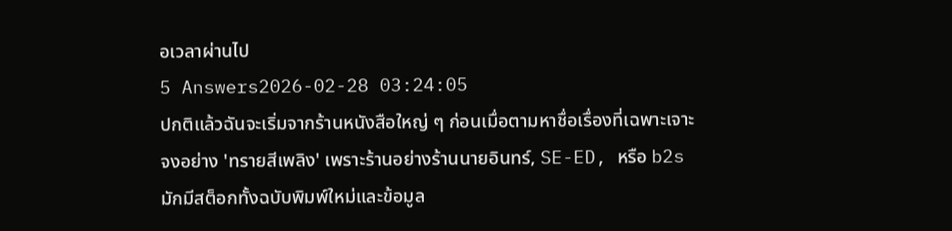อเวลาผ่านไป
5 Answers2026-02-28 03:24:05
ปกติแล้วฉันจะเริ่มจากร้านหนังสือใหญ่ ๆ ก่อนเมื่อตามหาชื่อเรื่องที่เฉพาะเจาะจงอย่าง 'ทรายสีเพลิง' เพราะร้านอย่างร้านนายอินทร์, SE-ED, หรือ b2s มักมีสต็อกทั้งฉบับพิมพ์ใหม่และข้อมูล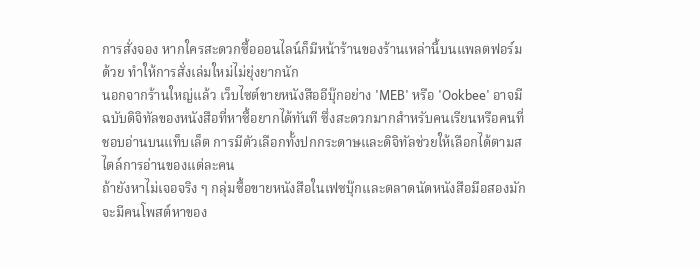การสั่งจอง หากใครสะดวกซื้อออนไลน์ก็มีหน้าร้านของร้านเหล่านี้บนแพลตฟอร์มด้วย ทำให้การสั่งเล่มใหม่ไม่ยุ่งยากนัก
นอกจากร้านใหญ่แล้ว เว็บไซต์ขายหนังสืออีบุ๊กอย่าง 'MEB' หรือ 'Ookbee' อาจมีฉบับดิจิทัลของหนังสือที่หาซื้อยากได้ทันที ซึ่งสะดวกมากสำหรับคนเรียนหรือคนที่ชอบอ่านบนแท็บเล็ต การมีตัวเลือกทั้งปกกระดาษและดิจิทัลช่วยให้เลือกได้ตามสไตล์การอ่านของแต่ละคน
ถ้ายังหาไม่เจอจริง ๆ กลุ่มซื้อขายหนังสือในเฟซบุ๊กและตลาดนัดหนังสือมือสองมักจะมีคนโพสต์หาของ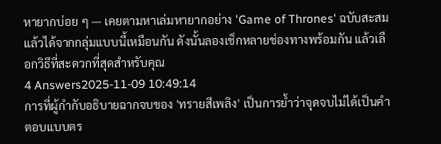หายากบ่อย ๆ — เคยตามหาเล่มหายากอย่าง 'Game of Thrones' ฉบับสะสมแล้วได้จากกลุ่มแบบนี้เหมือนกัน ดังนั้นลองเช็กหลายช่องทางพร้อมกัน แล้วเลือกวิธีที่สะดวกที่สุดสำหรับคุณ
4 Answers2025-11-09 10:49:14
การที่ผู้กำกับอธิบายฉากจบของ 'ทรายสีเพลิง' เป็นการย้ำว่าจุดจบไม่ได้เป็นคำตอบแบบตร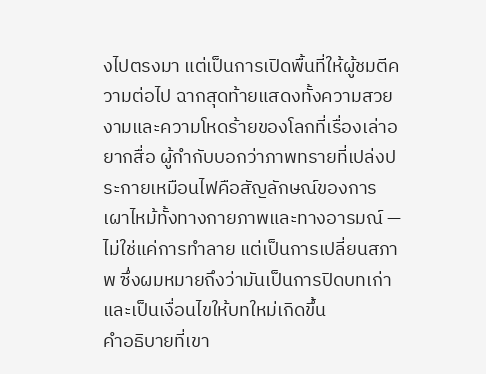งไปตรงมา แต่เป็นการเปิดพื้นที่ให้ผู้ชมตีความต่อไป ฉากสุดท้ายแสดงทั้งความสวยงามและความโหดร้ายของโลกที่เรื่องเล่าอยากสื่อ ผู้กำกับบอกว่าภาพทรายที่เปล่งประกายเหมือนไฟคือสัญลักษณ์ของการเผาไหม้ทั้งทางกายภาพและทางอารมณ์ — ไม่ใช่แค่การทำลาย แต่เป็นการเปลี่ยนสภาพ ซึ่งผมหมายถึงว่ามันเป็นการปิดบทเก่าและเป็นเงื่อนไขให้บทใหม่เกิดขึ้น
คำอธิบายที่เขา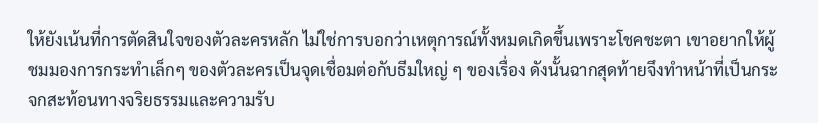ให้ยังเน้นที่การตัดสินใจของตัวละครหลัก ไม่ใช่การบอกว่าเหตุการณ์ทั้งหมดเกิดขึ้นเพราะโชคชะตา เขาอยากให้ผู้ชมมองการกระทำเล็กๆ ของตัวละครเป็นจุดเชื่อมต่อกับธีมใหญ่ ๆ ของเรื่อง ดังนั้นฉากสุดท้ายจึงทำหน้าที่เป็นกระจกสะท้อนทางจริยธรรมและความรับ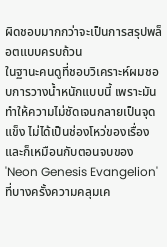ผิดชอบมากกว่าจะเป็นการสรุปพล็อตแบบครบถ้วน
ในฐานะคนดูที่ชอบวิเคราะห์ผมชอบการวางน้ำหนักแบบนี้ เพราะมันทำให้ความไม่ชัดเจนกลายเป็นจุดแข็ง ไม่ได้เป็นช่องโหว่ของเรื่อง และก็เหมือนกับตอนจบของ 'Neon Genesis Evangelion' ที่บางครั้งความคลุมเค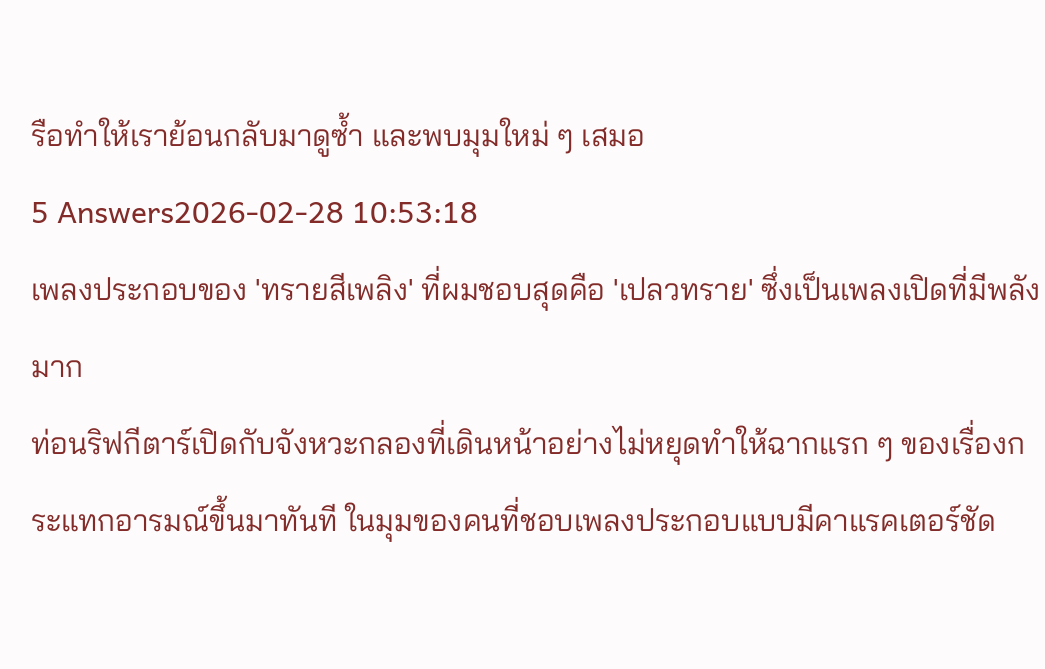รือทำให้เราย้อนกลับมาดูซ้ำ และพบมุมใหม่ ๆ เสมอ
5 Answers2026-02-28 10:53:18
เพลงประกอบของ 'ทรายสีเพลิง' ที่ผมชอบสุดคือ 'เปลวทราย' ซึ่งเป็นเพลงเปิดที่มีพลังมาก
ท่อนริฟกีตาร์เปิดกับจังหวะกลองที่เดินหน้าอย่างไม่หยุดทำให้ฉากแรก ๆ ของเรื่องกระแทกอารมณ์ขึ้นมาทันที ในมุมของคนที่ชอบเพลงประกอบแบบมีคาแรคเตอร์ชัด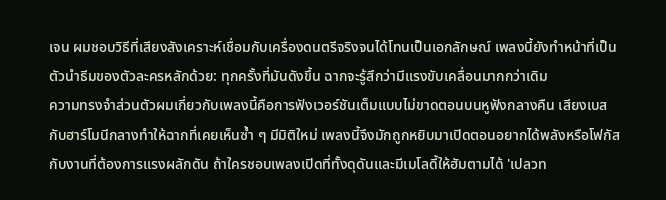เจน ผมชอบวิธีที่เสียงสังเคราะห์เชื่อมกับเครื่องดนตรีจริงจนได้โทนเป็นเอกลักษณ์ เพลงนี้ยังทำหน้าที่เป็นตัวนำธีมของตัวละครหลักด้วย: ทุกครั้งที่มันดังขึ้น ฉากจะรู้สึกว่ามีแรงขับเคลื่อนมากกว่าเดิม
ความทรงจำส่วนตัวผมเกี่ยวกับเพลงนี้คือการฟังเวอร์ชันเต็มแบบไม่ขาดตอนบนหูฟังกลางคืน เสียงเบสกับฮาร์โมนีกลางทำให้ฉากที่เคยเห็นซ้ำ ๆ มีมิติใหม่ เพลงนี้จึงมักถูกหยิบมาเปิดตอนอยากได้พลังหรือโฟกัสกับงานที่ต้องการแรงผลักดัน ถ้าใครชอบเพลงเปิดที่ทั้งดุดันและมีเมโลดี้ให้ฮัมตามได้ 'เปลวท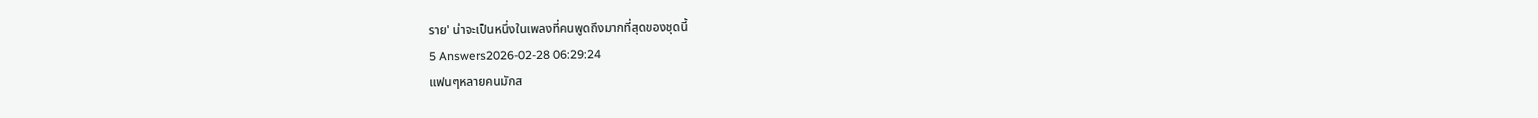ราย' น่าจะเป็นหนึ่งในเพลงที่คนพูดถึงมากที่สุดของชุดนี้
5 Answers2026-02-28 06:29:24
แฟนๆหลายคนมักส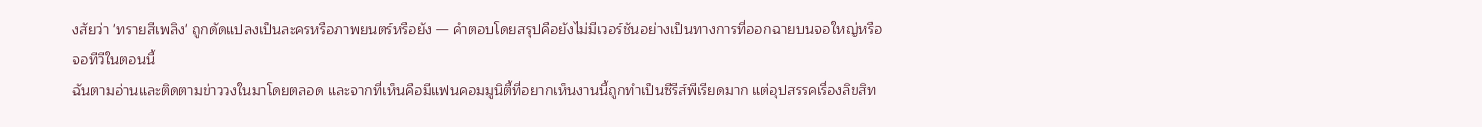งสัยว่า 'ทรายสีเพลิง' ถูกดัดแปลงเป็นละครหรือภาพยนตร์หรือยัง — คำตอบโดยสรุปคือยังไม่มีเวอร์ชันอย่างเป็นทางการที่ออกฉายบนจอใหญ่หรือจอทีวีในตอนนี้
ฉันตามอ่านและติดตามข่าววงในมาโดยตลอด และจากที่เห็นคือมีแฟนคอมมูนิตี้ที่อยากเห็นงานนี้ถูกทำเป็นซีรีส์พีเรียดมาก แต่อุปสรรคเรื่องลิขสิท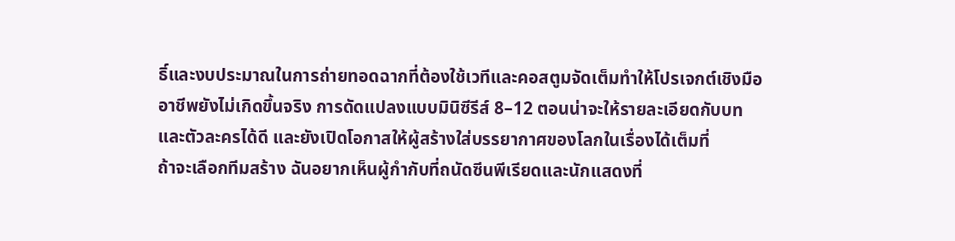ธิ์และงบประมาณในการถ่ายทอดฉากที่ต้องใช้เวทีและคอสตูมจัดเต็มทำให้โปรเจกต์เชิงมืออาชีพยังไม่เกิดขึ้นจริง การดัดแปลงแบบมินิซีรีส์ 8–12 ตอนน่าจะให้รายละเอียดกับบทและตัวละครได้ดี และยังเปิดโอกาสให้ผู้สร้างใส่บรรยากาศของโลกในเรื่องได้เต็มที่
ถ้าจะเลือกทีมสร้าง ฉันอยากเห็นผู้กำกับที่ถนัดซีนพีเรียดและนักแสดงที่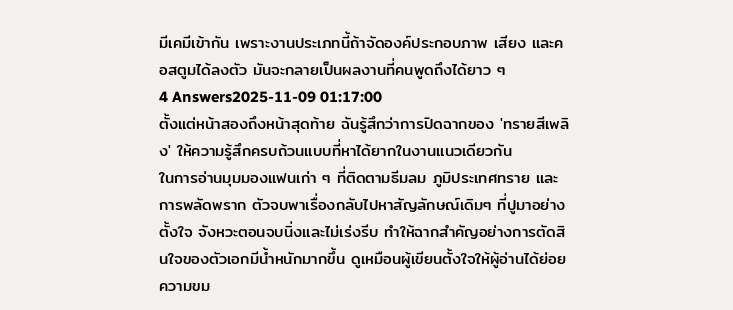มีเคมีเข้ากัน เพราะงานประเภทนี้ถ้าจัดองค์ประกอบภาพ เสียง และคอสตูมได้ลงตัว มันจะกลายเป็นผลงานที่คนพูดถึงได้ยาว ๆ
4 Answers2025-11-09 01:17:00
ตั้งแต่หน้าสองถึงหน้าสุดท้าย ฉันรู้สึกว่าการปิดฉากของ 'ทรายสีเพลิง' ให้ความรู้สึกครบถ้วนแบบที่หาได้ยากในงานแนวเดียวกัน
ในการอ่านมุมมองแฟนเก่า ๆ ที่ติดตามธีมลม ภูมิประเทศทราย และการพลัดพราก ตัวจบพาเรื่องกลับไปหาสัญลักษณ์เดิมๆ ที่ปูมาอย่างตั้งใจ จังหวะตอนจบนิ่งและไม่เร่งรีบ ทำให้ฉากสำคัญอย่างการตัดสินใจของตัวเอกมีน้ำหนักมากขึ้น ดูเหมือนผู้เขียนตั้งใจให้ผู้อ่านได้ย่อยความขม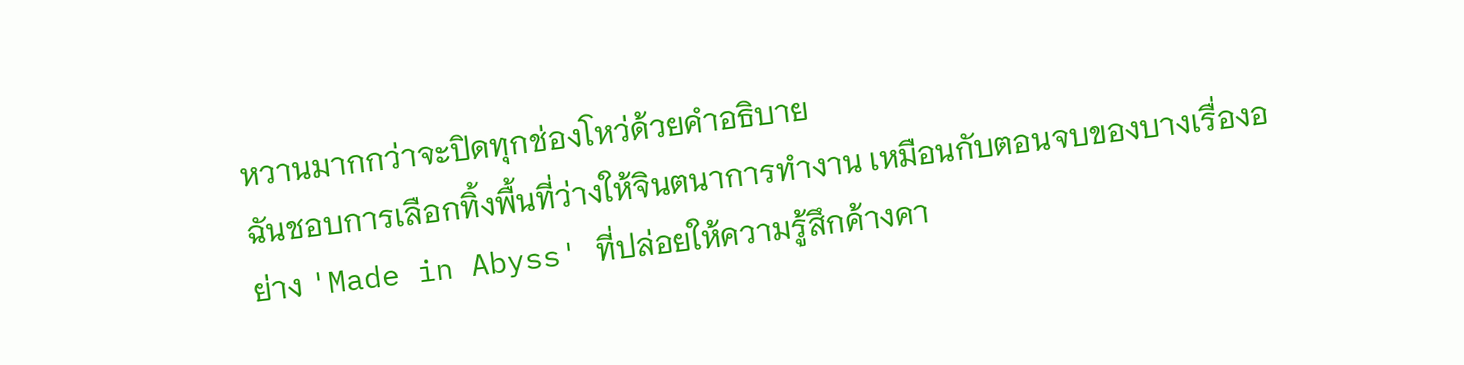หวานมากกว่าจะปิดทุกช่องโหว่ด้วยคำอธิบาย
ฉันชอบการเลือกทิ้งพื้นที่ว่างให้จินตนาการทำงาน เหมือนกับตอนจบของบางเรื่องอย่าง 'Made in Abyss' ที่ปล่อยให้ความรู้สึกค้างคา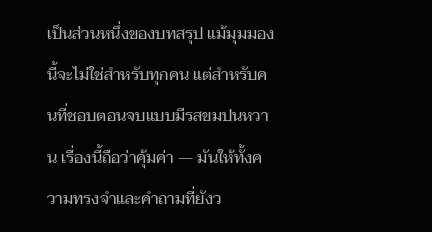เป็นส่วนหนึ่งของบทสรุป แม้มุมมองนี้จะไม่ใช่สำหรับทุกคน แต่สำหรับคนที่ชอบตอนจบแบบมีรสขมปนหวาน เรื่องนี้ถือว่าคุ้มค่า — มันให้ทั้งความทรงจำและคำถามที่ยังว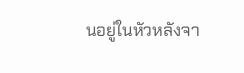นอยู่ในหัวหลังจา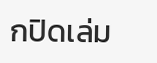กปิดเล่ม